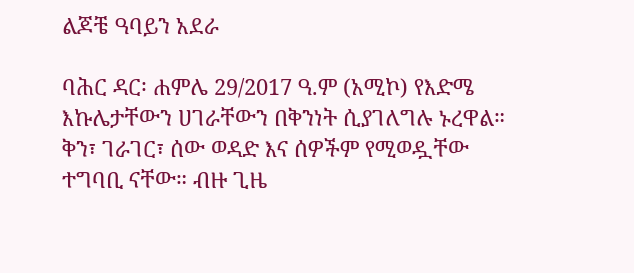ልጆቼ ዓባይን አደራ

ባሕር ዳር፡ ሐምሌ 29/2017 ዓ.ም (አሚኮ) የእድሜ እኩሌታቸውን ሀገራቸውን በቅንነት ሲያገለግሉ ኑረዋል። ቅን፣ ገራገር፣ ሰው ወዳድ እና ሰዎችም የሚወዷቸው ተግባቢ ናቸው። ብዙ ጊዜ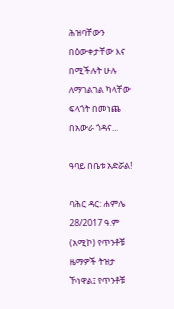ሕዝባቸውን በዕውቀታቸው እና በሚችሉት ሁሉ ለማገልገል ካላቸው ፍላጎት በመነጨ በአውራ ጎዳና...

ዓባይ በቤቱ አድሯል!

ባሕር ዳር: ሐምሌ 28/2017 ዓ.ም (አሚኮ) የጥንቶቹ ዜማዎች ትዝታ ኾነዋል፤ የጥንቶቹ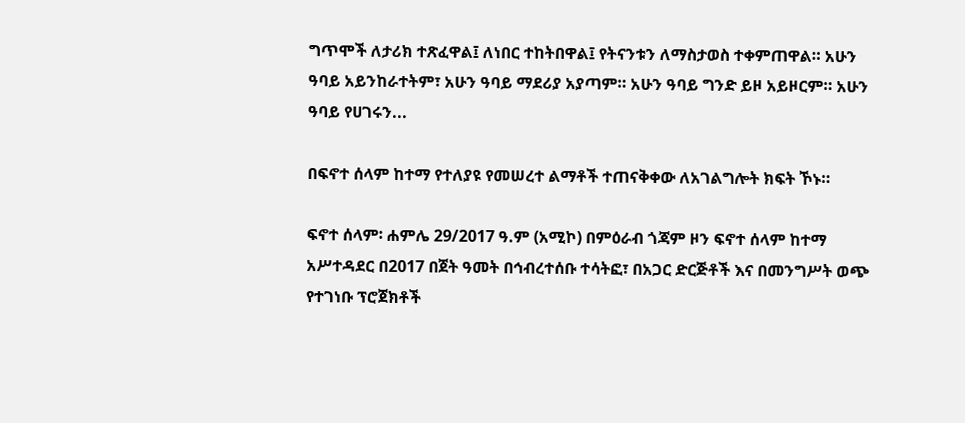ግጥሞች ለታሪክ ተጽፈዋል፤ ለነበር ተከትበዋል፤ የትናንቱን ለማስታወስ ተቀምጠዋል። አሁን ዓባይ አይንከራተትም፣ አሁን ዓባይ ማደሪያ አያጣም። አሁን ዓባይ ግንድ ይዞ አይዞርም። አሁን ዓባይ የሀገሩን...

በፍኖተ ሰላም ከተማ የተለያዩ የመሠረተ ልማቶች ተጠናቅቀው ለአገልግሎት ክፍት ኾኑ።

ፍኖተ ሰላም፡ ሐምሌ 29/2017 ዓ.ም (አሚኮ) በምዕራብ ጎጃም ዞን ፍኖተ ሰላም ከተማ አሥተዳደር በ2017 በጀት ዓመት በኅብረተሰቡ ተሳትፎ፣ በአጋር ድርጅቶች እና በመንግሥት ወጭ የተገነቡ ፕሮጀክቶች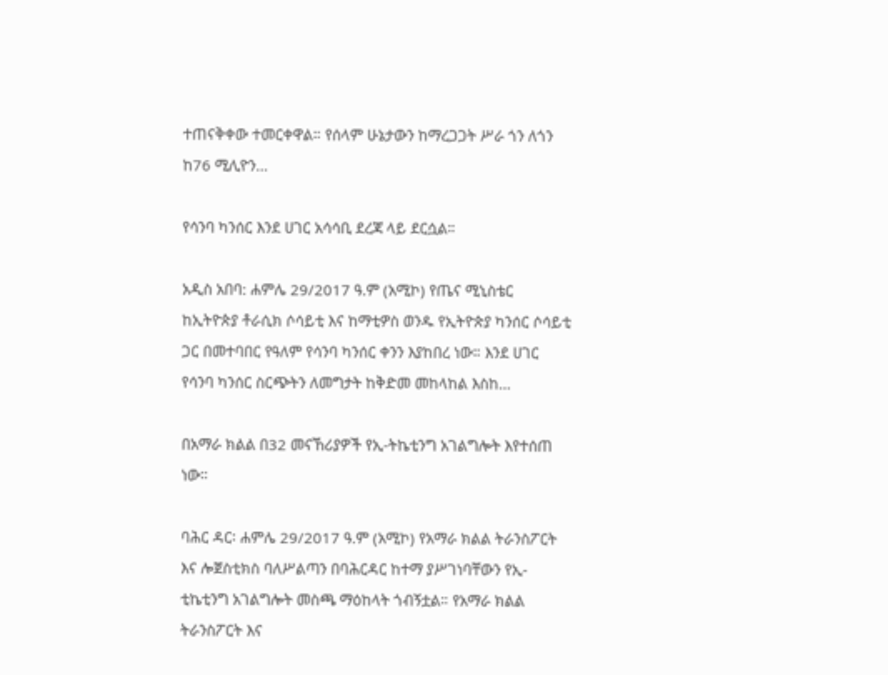ተጠናቅቀው ተመርቀዋል። የሰላም ሁኔታውን ከማረጋጋት ሥራ ጎን ለጎን ከ76 ሚሊዮን...

የሳንባ ካንሰር እንደ ሀገር አሳሳቢ ደረጃ ላይ ደርሷል።

አዲስ አበባ: ሐምሌ 29/2017 ዓ.ም (አሚኮ) የጤና ሚኒስቴር ከኢትዮጵያ ቶራሲክ ሶሳይቲ እና ከማቲዎስ ወንዱ የኢትዮጵያ ካንሰር ሶሳይቲ ጋር በመተባበር የዓለም የሳንባ ካንሰር ቀንን እያከበረ ነው። እንደ ሀገር የሳንባ ካንሰር ስርጭትን ለመግታት ከቅድመ መከላከል እስከ...

በአማራ ክልል በ32 መናኸሪያዎች የኢ-ትኬቲንግ አገልግሎት እየተሰጠ ነው።

ባሕር ዳር፡ ሐምሌ 29/2017 ዓ.ም (አሚኮ) የአማራ ክልል ትራንስፖርት እና ሎጀስቲክስ ባለሥልጣን በባሕርዳር ከተማ ያሥገነባቸውን የኢ-ቲኬቲንግ አገልግሎት መስጫ ማዕከላት ጎብኝቷል። የአማራ ክልል ትራንስፖርት እና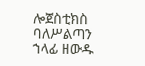ሎጀስቲክስ ባለሥልጣን ኀላፊ ዘውዱ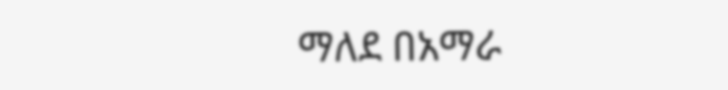ማለደ በአማራ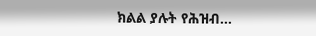ክልል ያሉት የሕዝብ...